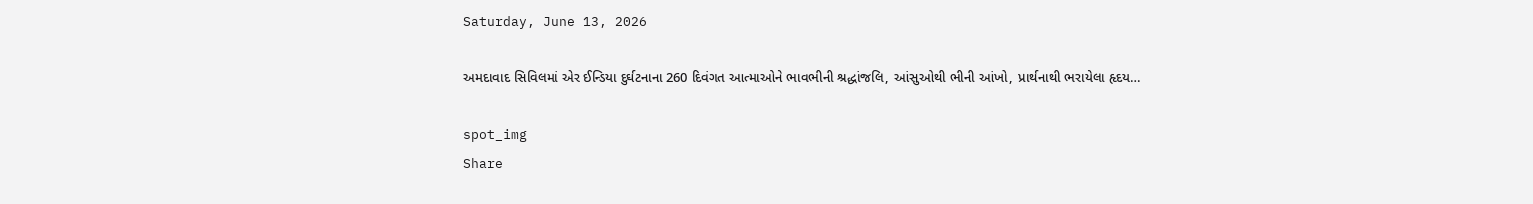Saturday, June 13, 2026

અમદાવાદ સિવિલમાં એર ઈન્ડિયા દુર્ઘટનાના 260 દિવંગત આત્માઓને ભાવભીની શ્રદ્ધાંજલિ, આંસુઓથી ભીની આંખો, પ્રાર્થનાથી ભરાયેલા હૃદય…

spot_img
Share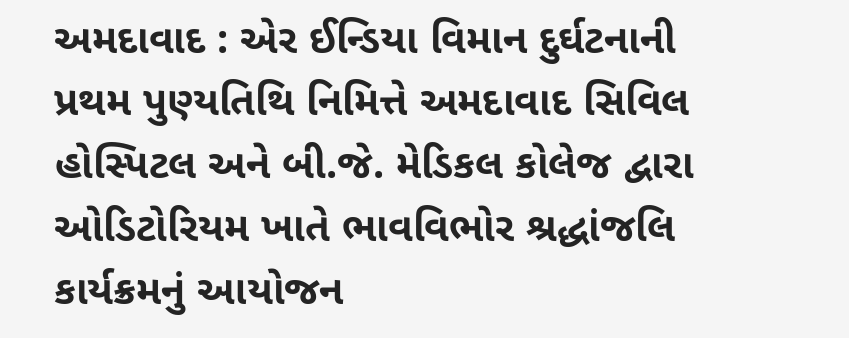અમદાવાદ : એર ઈન્ડિયા વિમાન દુર્ઘટનાની પ્રથમ પુણ્યતિથિ નિમિત્તે અમદાવાદ સિવિલ હોસ્પિટલ અને બી.જે. મેડિકલ કોલેજ દ્વારા ઓડિટોરિયમ ખાતે ભાવવિભોર શ્રદ્ધાંજલિ કાર્યક્રમનું આયોજન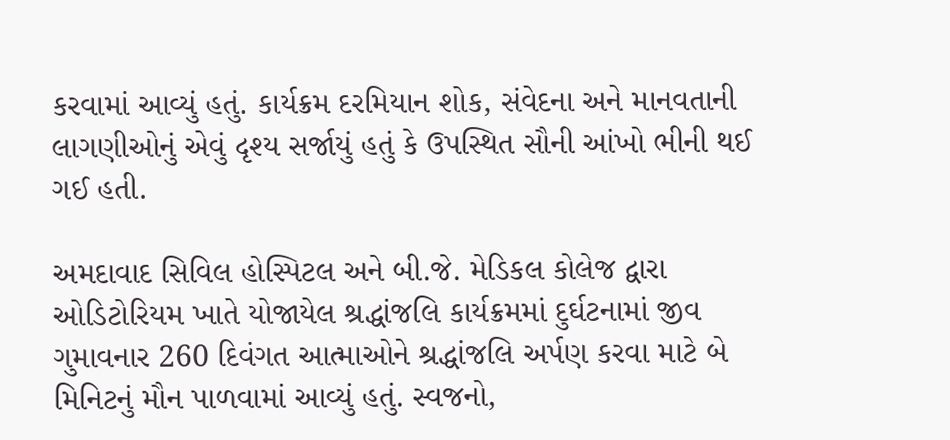કરવામાં આવ્યું હતું. કાર્યક્રમ દરમિયાન શોક, સંવેદના અને માનવતાની લાગણીઓનું એવું દૃશ્ય સર્જાયું હતું કે ઉપસ્થિત સૌની આંખો ભીની થઈ ગઈ હતી.

અમદાવાદ સિવિલ હોસ્પિટલ અને બી.જે. મેડિકલ કોલેજ દ્વારા ઓડિટોરિયમ ખાતે યોજાયેલ શ્રદ્ધાંજલિ કાર્યક્રમમાં દુર્ઘટનામાં જીવ ગુમાવનાર 260 દિવંગત આત્માઓને શ્રદ્ધાંજલિ અર્પણ કરવા માટે બે મિનિટનું મૌન પાળવામાં આવ્યું હતું. સ્વજનો,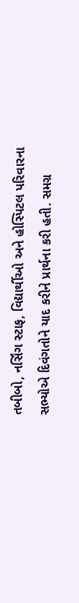તબીબો, નર્સિંગ સ્ટાફ, વિદ્યાર્થીઓ અને હોસ્પિટલ પરિવારના સભ્યોએ દિવંગતોને યાદ કરીને પ્રાર્થના કરી હતી. સમગ્ર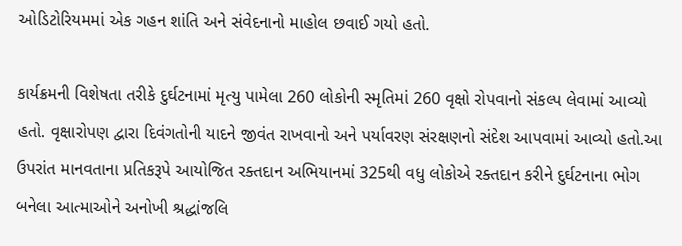ઓડિટોરિયમમાં એક ગહન શાંતિ અને સંવેદનાનો માહોલ છવાઈ ગયો હતો.

કાર્યક્રમની વિશેષતા તરીકે દુર્ઘટનામાં મૃત્યુ પામેલા 260 લોકોની સ્મૃતિમાં 260 વૃક્ષો રોપવાનો સંકલ્પ લેવામાં આવ્યો હતો. વૃક્ષારોપણ દ્વારા દિવંગતોની યાદને જીવંત રાખવાનો અને પર્યાવરણ સંરક્ષણનો સંદેશ આપવામાં આવ્યો હતો.આ ઉપરાંત માનવતાના પ્રતિકરૂપે આયોજિત રક્તદાન અભિયાનમાં 325થી વધુ લોકોએ રક્તદાન કરીને દુર્ઘટનાના ભોગ બનેલા આત્માઓને અનોખી શ્રદ્ધાંજલિ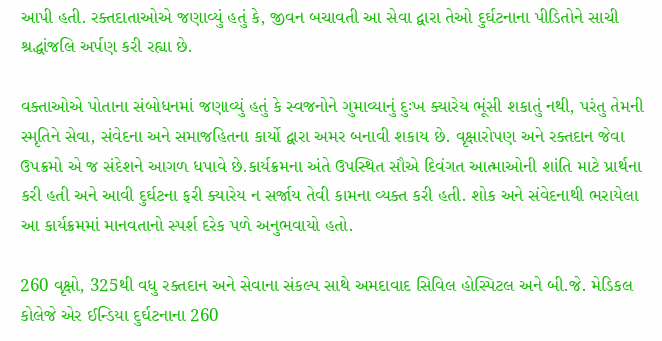આપી હતી. રક્તદાતાઓએ જણાવ્યું હતું કે, જીવન બચાવતી આ સેવા દ્વારા તેઓ દુર્ઘટનાના પીડિતોને સાચી શ્રદ્ધાંજલિ અર્પણ કરી રહ્યા છે.

વક્તાઓએ પોતાના સંબોધનમાં જણાવ્યું હતું કે સ્વજનોને ગુમાવ્યાનું દુઃખ ક્યારેય ભૂંસી શકાતું નથી, પરંતુ તેમની સ્મૃતિને સેવા, સંવેદના અને સમાજહિતના કાર્યો દ્વારા અમર બનાવી શકાય છે. વૃક્ષારોપણ અને રક્તદાન જેવા ઉપક્રમો એ જ સંદેશને આગળ ધપાવે છે.કાર્યક્રમના અંતે ઉપસ્થિત સૌએ દિવંગત આત્માઓની શાંતિ માટે પ્રાર્થના કરી હતી અને આવી દુર્ઘટના ફરી ક્યારેય ન સર્જાય તેવી કામના વ્યક્ત કરી હતી. શોક અને સંવેદનાથી ભરાયેલા આ કાર્યક્રમમાં માનવતાનો સ્પર્શ દરેક પળે અનુભવાયો હતો.

260 વૃક્ષો, 325થી વધુ રક્તદાન અને સેવાના સંકલ્પ સાથે અમદાવાદ સિવિલ હોસ્પિટલ અને બી.જે. મેડિકલ કોલેજે એર ઈન્ડિયા દુર્ઘટનાના 260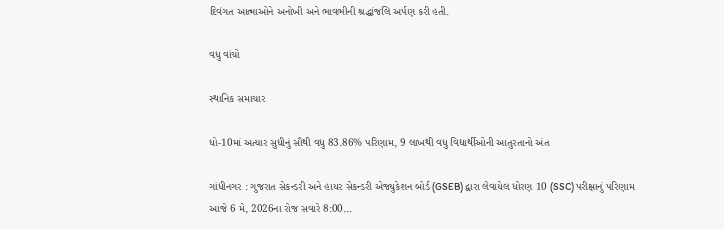દિવંગત આત્માઓને અનોખી અને ભાવભીની શ્રદ્ધાંજલિ અર્પણ કરી હતી.

વધુ વાંચો

સ્થાનિક સમાચાર

ધો-10માં અત્યાર સુધીનું સૌથી વધુ 83.86% પરિણામ, 9 લાખથી વધુ વિદ્યાર્થીઓની આતુરતાનો અંત

ગાંધીનગર : ગુજરાત સેકન્ડરી અને હાયર સેકન્ડરી એજ્યુકેશન બોર્ડ (GSEB) દ્વારા લેવાયેલ ધોરણ 10 (SSC) પરીક્ષાનું પરિણામ આજે 6 મે, 2026ના રોજ સવારે 8:00...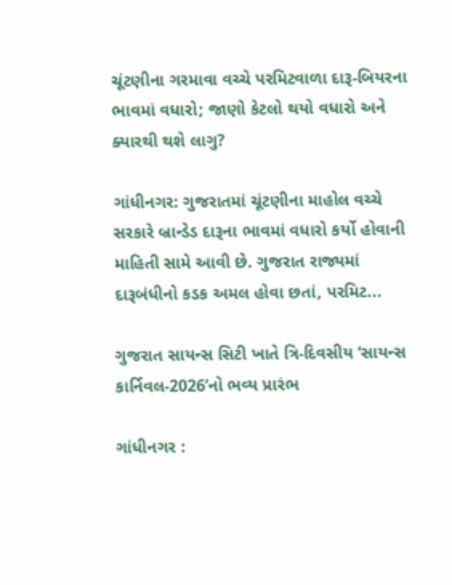ચૂંટણીના ગરમાવા વચ્ચે પરમિટવાળા દારૂ-બિયરના ભાવમાં વધારો; જાણો કેટલો થયો વધારો અને ક્યારથી થશે લાગુ?

ગાંધીનગર: ગુજરાતમાં ચૂંટણીના માહોલ વચ્ચે સરકારે બ્રાન્ડેડ દારૂના ભાવમાં વધારો કર્યો હોવાની માહિતી સામે આવી છે. ગુજરાત રાજ્યમાં દારૂબંધીનો કડક અમલ હોવા છતાં, પરમિટ...

ગુજરાત સાયન્સ સિટી ખાતે ત્રિ-દિવસીય ‘સાયન્સ કાર્નિવલ-2026’નો ભવ્ય પ્રારંભ

ગાંધીનગર :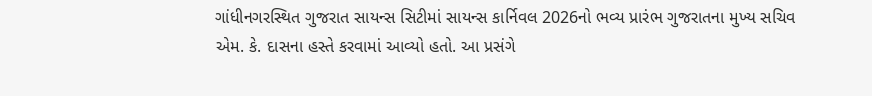ગાંધીનગરસ્થિત ગુજરાત સાયન્સ સિટીમાં સાયન્સ કાર્નિવલ 2026નો ભવ્ય પ્રારંભ ગુજરાતના મુખ્ય સચિવ એમ. કે. દાસના હસ્તે કરવામાં આવ્યો હતો. આ પ્રસંગે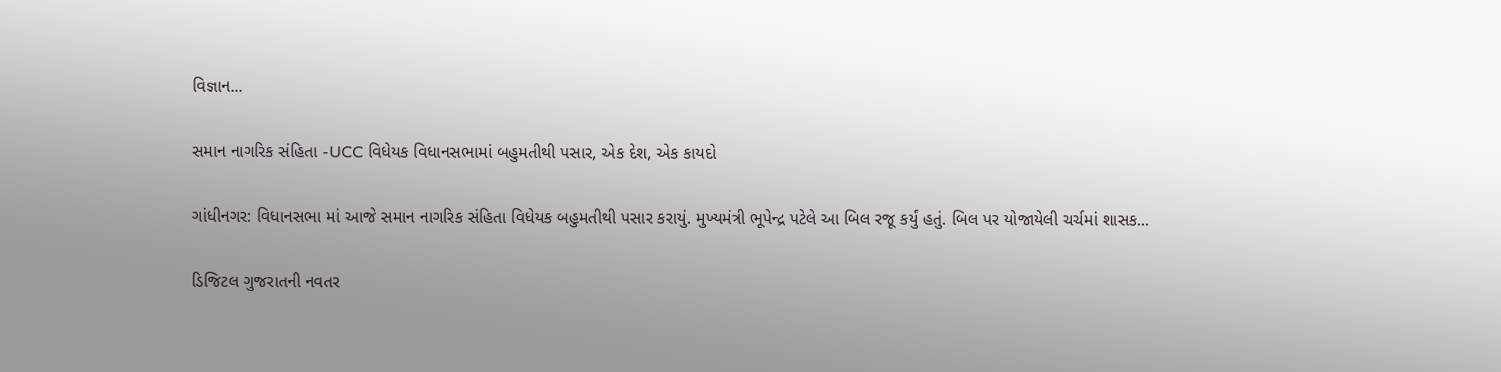વિજ્ઞાન...

સમાન નાગરિક સંહિતા -UCC વિધેયક વિધાનસભામાં બહુમતીથી પસાર, એક દેશ, એક કાયદો

ગાંધીનગર: વિધાનસભા માં આજે સમાન નાગરિક સંહિતા વિધેયક બહુમતીથી પસાર કરાયું. મુખ્યમંત્રી ભૂપેન્દ્ર પટેલે આ બિલ રજૂ કર્યું હતું. બિલ પર યોજાયેલી ચર્ચમાં શાસક...

ડિજિટલ ગુજરાતની નવતર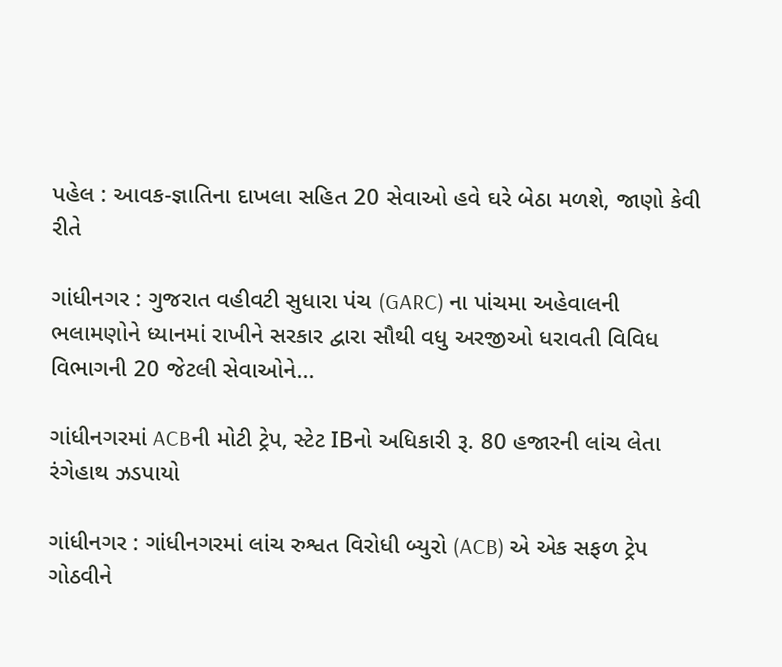પહેલ : આવક-જ્ઞાતિના દાખલા સહિત 20 સેવાઓ હવે ઘરે બેઠા મળશે, જાણો કેવી રીતે

ગાંધીનગર : ગુજરાત વહીવટી સુધારા પંચ (GARC) ના પાંચમા અહેવાલની ભલામણોને ધ્યાનમાં રાખીને સરકાર દ્વારા સૌથી વધુ અરજીઓ ધરાવતી વિવિધ વિભાગની 20 જેટલી સેવાઓને...

ગાંધીનગરમાં ACBની મોટી ટ્રેપ, સ્ટેટ IBનો અધિકારી રૂ. 80 હજારની લાંચ લેતા રંગેહાથ ઝડપાયો

ગાંધીનગર : ગાંધીનગરમાં લાંચ રુશ્વત વિરોધી બ્યુરો (ACB) એ એક સફળ ટ્રેપ ગોઠવીને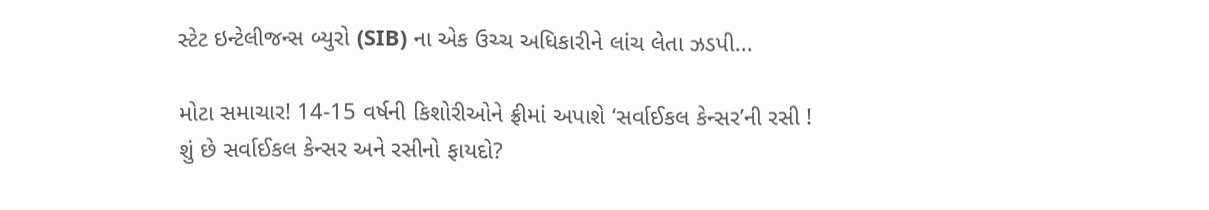સ્ટેટ ઇન્ટેલીજન્સ બ્યુરો (SIB) ના એક ઉચ્ચ અધિકારીને લાંચ લેતા ઝડપી...

મોટા સમાચાર! 14-15 વર્ષની કિશોરીઓને ફ્રીમાં અપાશે ‘સર્વાઈકલ કેન્સર’ની રસી ! શું છે સર્વાઈકલ કેન્સર અને રસીનો ફાયદો?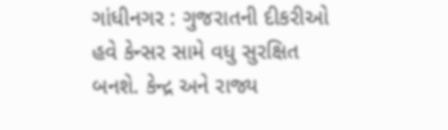ગાંધીનગર : ગુજરાતની દીકરીઓ હવે કેન્સર સામે વધુ સુરક્ષિત બનશે. કેન્દ્ર અને રાજ્ય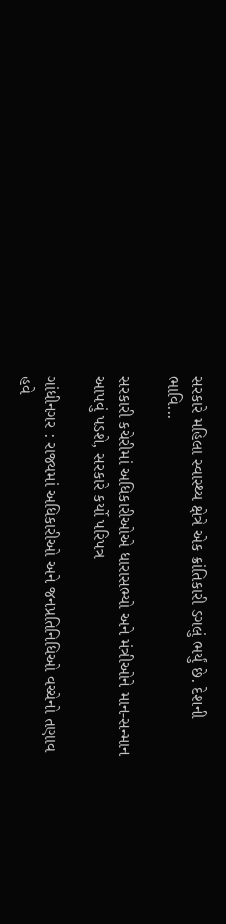સરકારે મહિલા સ્વાસ્થ્ય ક્ષેત્રે એક ક્રાંતિકારી ડગલું ભર્યું છે. દેશની ભાવિ...

સરકારી કચેરીમાં અધિકારીઓએ ધારાસભ્યો અને મંત્રીઓને માન-સન્માન આપવું પડશે, સરકારે કર્યો પરિપત્ર

ગાંધીનગર : રાજ્યમાં અધિકારીઓ અને જનપ્રતિનિધિઓ વચ્ચેનો તણાવ હવે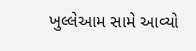ખુલ્લેઆમ સામે આવ્યો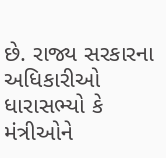છે. રાજ્ય સરકારના અધિકારીઓ ધારાસભ્યો કે મંત્રીઓને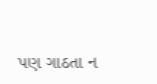પણ ગાઠતા ન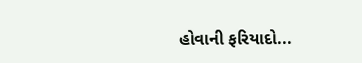હોવાની ફરિયાદો...